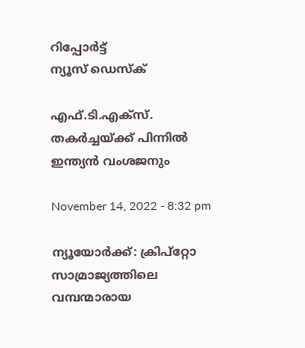റിപ്പോര്‍ട്ട്
ന്യൂസ് ഡെസ്ക്

എഫ്.ടി.എക്‌സ്. തകര്‍ച്ചയ്ക്ക് പിന്നില്‍ ഇന്ത്യന്‍ വംശജനും

November 14, 2022 - 8:32 pm

ന്യൂയോര്‍ക്ക്: ക്രിപ്‌റ്റോ സാമ്രാജ്യത്തിലെ വമ്പന്മാരായ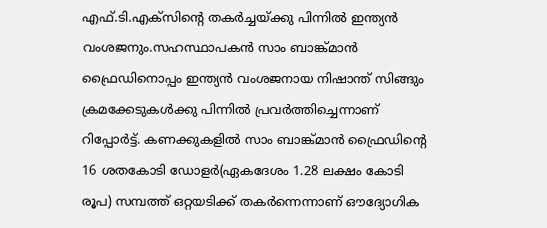എഫ്.ടി.എക്‌സിന്റെ തകര്‍ച്ചയ്ക്കു പിന്നില്‍ ഇന്ത്യന്‍ വംശജനും.സഹസ്ഥാപകന്‍ സാം ബാങ്ക്മാന്‍ ഫ്രൈഡിനൊപ്പം ഇന്ത്യന്‍ വംശജനായ നിഷാന്ത് സിങ്ങും ക്രമക്കേടുകള്‍ക്കു പിന്നില്‍ പ്രവര്‍ത്തിച്ചെന്നാണ് റിപ്പോര്‍ട്ട്. കണക്കുകളില്‍ സാം ബാങ്ക്മാന്‍ ഫ്രൈഡിന്റെ 16 ശതകോടി ഡോളര്‍(ഏകദേശം 1.28 ലക്ഷം കോടി രൂപ) സമ്പത്ത് ഒറ്റയടിക്ക് തകര്‍ന്നെന്നാണ് ഔദ്യോഗിക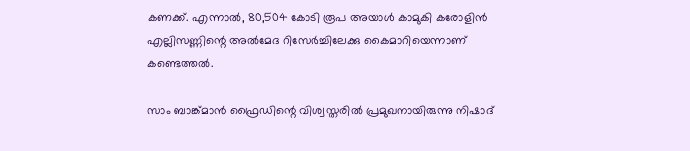കണക്ക്. എന്നാല്‍, 80,504 കോടി രൂപ അയാള്‍ കാമുകി കരോളിന്‍ എല്ലിസണ്ണിന്റെ അല്‍മേദ റിസേര്‍ച്ചിലേക്കു കൈമാറിയെന്നാണ് കണ്ടെത്തല്‍.

സാം ബാങ്ക്മാന്‍ ഫ്രൈഡിന്റെ വിശ്വസ്തരില്‍ പ്രമുഖനായിരുന്നു നിഷാദ്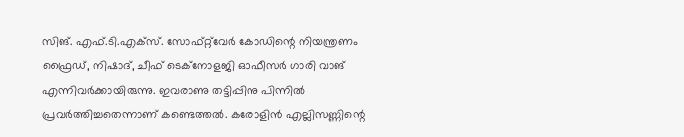സിങ്. എഫ്.ടി.എക്‌സ്. സോഫ്റ്റ്‌വേര്‍ കോഡിന്റെ നിയന്ത്രണം ഫ്രൈഡ്, നിഷാദ്, ചീഫ് ടെക്‌നോളജി ഓഫീസര്‍ ഗാരി വാങ് എന്നിവര്‍ക്കായിരുന്നു. ഇവരാണു തട്ടിപ്പിനു പിന്നില്‍ പ്രവര്‍ത്തിച്ചതെന്നാണ് കണ്ടെത്തല്‍. കരോളിന്‍ എല്ലിസണ്ണിന്റെ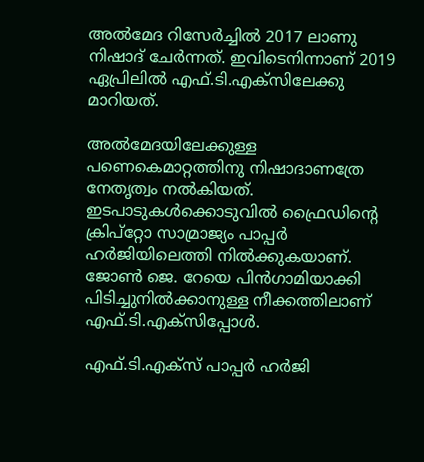അല്‍മേദ റിസേര്‍ച്ചില്‍ 2017 ലാണു നിഷാദ് ചേര്‍ന്നത്. ഇവിടെനിന്നാണ് 2019 ഏപ്രിലില്‍ എഫ്.ടി.എക്‌സിലേക്കു മാറിയത്.

അല്‍മേദയിലേക്കുള്ള പണെകെമാറ്റത്തിനു നിഷാദാണത്രേ നേതൃത്വം നല്‍കിയത്. ഇടപാടുകള്‍ക്കൊടുവില്‍ ഫ്രൈഡിന്റെ ക്രിപ്‌റ്റോ സാമ്രാജ്യം പാപ്പര്‍ ഹര്‍ജിയിലെത്തി നില്‍ക്കുകയാണ്. ജോണ്‍ ജെ. റേയെ പിന്‍ഗാമിയാക്കി പിടിച്ചുനില്‍ക്കാനുള്ള നീക്കത്തിലാണ് എഫ്.ടി.എക്‌സിപ്പോള്‍.

എഫ്.ടി.എക്‌സ് പാപ്പര്‍ ഹര്‍ജി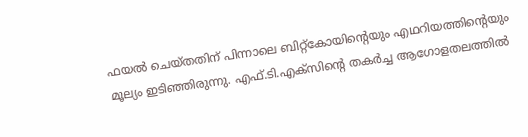ഫയല്‍ ചെയ്തതിന് പിന്നാലെ ബിറ്റ്‌കോയിന്റെയും എഥറിയത്തിന്റെയും മൂല്യം ഇടിഞ്ഞിരുന്നു. എഫ്.ടി.എക്‌സിന്റെ തകര്‍ച്ച ആഗോളതലത്തില്‍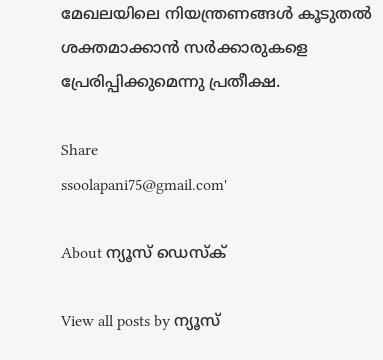മേഖലയിലെ നിയന്ത്രണങ്ങള്‍ കൂടുതല്‍ ശക്തമാക്കാന്‍ സര്‍ക്കാരുകളെ പ്രേരിപ്പിക്കുമെന്നു പ്രതീക്ഷ.

Share
ssoolapani75@gmail.com'

About ന്യൂസ് ഡെസ്ക്

View all posts by ന്യൂസ്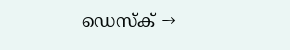ഡെസ്ക് →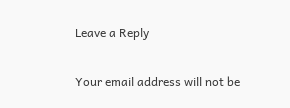Leave a Reply

Your email address will not be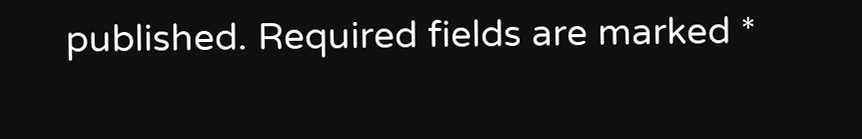published. Required fields are marked *